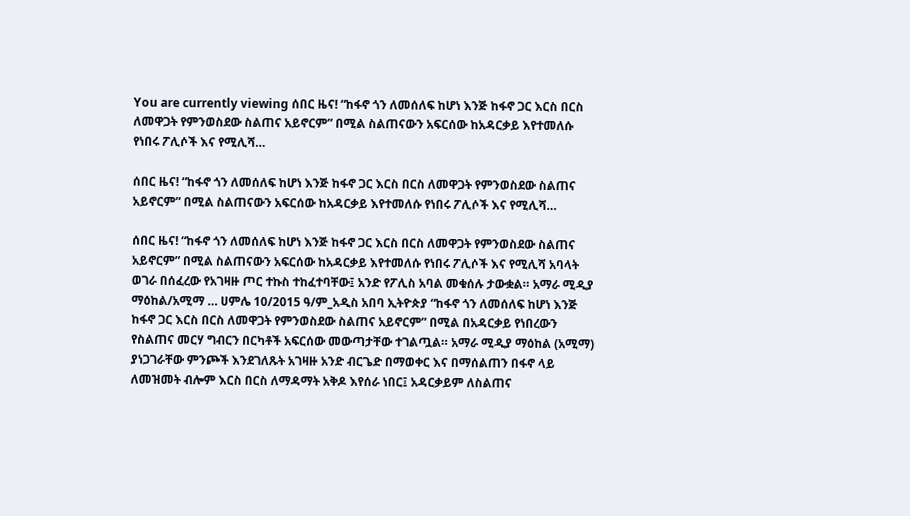You are currently viewing ሰበር ዜና! “ከፋኖ ጎን ለመሰለፍ ከሆነ እንጅ ከፋኖ ጋር እርስ በርስ ለመዋጋት የምንወስደው ስልጠና አይኖርም” በሚል ስልጠናውን አፍርሰው ከአዳርቃይ እየተመለሱ የነበሩ ፖሊሶች እና የሚሊሻ…

ሰበር ዜና! “ከፋኖ ጎን ለመሰለፍ ከሆነ እንጅ ከፋኖ ጋር እርስ በርስ ለመዋጋት የምንወስደው ስልጠና አይኖርም” በሚል ስልጠናውን አፍርሰው ከአዳርቃይ እየተመለሱ የነበሩ ፖሊሶች እና የሚሊሻ…

ሰበር ዜና! “ከፋኖ ጎን ለመሰለፍ ከሆነ እንጅ ከፋኖ ጋር እርስ በርስ ለመዋጋት የምንወስደው ስልጠና አይኖርም” በሚል ስልጠናውን አፍርሰው ከአዳርቃይ እየተመለሱ የነበሩ ፖሊሶች እና የሚሊሻ አባላት ወገራ በሰፈረው የአገዛዙ ጦር ተኩስ ተከፈተባቸው፤ አንድ የፖሊስ አባል መቁሰሉ ታውቋል። አማራ ሚዲያ ማዕከል/አሚማ … ሀምሌ 10/2015 ዓ/ም_አዲስ አበባ ኢትዮጵያ “ከፋኖ ጎን ለመሰለፍ ከሆነ እንጅ ከፋኖ ጋር እርስ በርስ ለመዋጋት የምንወስደው ስልጠና አይኖርም” በሚል በአዳርቃይ የነበረውን የስልጠና መርሃ ግብርን በርካቶች አፍርሰው መውጣታቸው ተገልጧል። አማራ ሚዲያ ማዕከል (አሚማ) ያነጋገራቸው ምንጮች እንደገለጹት አገዛዙ አንድ ብርጌድ በማወቀር እና በማሰልጠን በፋኖ ላይ ለመዝመት ብሎም እርስ በርስ ለማዳማት አቅዶ እየሰራ ነበር፤ አዳርቃይም ለስልጠና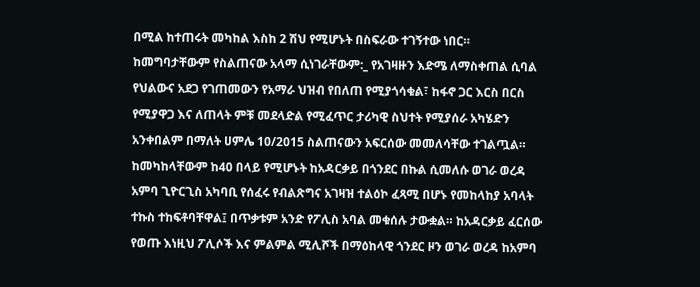በሚል ከተጠሩት መካከል እስከ 2 ሽህ የሚሆኑት በስፍራው ተገኝተው ነበር። ከመግባታቸውም የስልጠናው አላማ ሲነገራቸውም:_ የአገዛዙን እድሜ ለማስቀጠል ሲባል የህልውና አደጋ የገጠመውን የአማራ ህዝብ የበለጠ የሚያጎሳቁል፣ ከፋኖ ጋር እርስ በርስ የሚያዋጋ እና ለጠላት ምቹ መደላድል የሚፈጥር ታሪካዊ ስህተት የሚያሰራ አካሄድን አንቀበልም በማለት ሀምሌ 10/2015 ስልጠናውን አፍርሰው መመለሳቸው ተገልጧል። ከመካከላቸውም ከ40 በላይ የሚሆኑት ከአዳርቃይ በጎንደር በኩል ሲመለሱ ወገራ ወረዳ አምባ ጊዮርጊስ አካባቢ የሰፈሩ የብልጽግና አገዛዝ ተልዕኮ ፈጻሚ በሆኑ የመከላከያ አባላት ተኩስ ተከፍቶባቸዋል፤ በጥቃቱም አንድ የፖሊስ አባል መቁሰሉ ታውቋል። ከአዳርቃይ ፈርሰው የወጡ እነዚህ ፖሊሶች እና ምልምል ሚሊሾች በማዕከላዊ ጎንደር ዞን ወገራ ወረዳ ከአምባ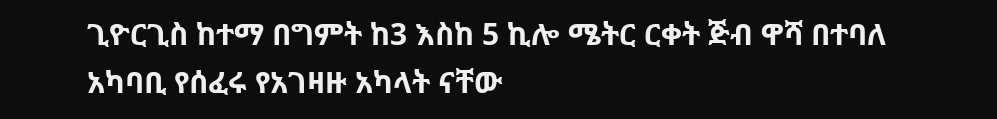ጊዮርጊስ ከተማ በግምት ከ3 እስከ 5 ኪሎ ሜትር ርቀት ጅብ ዋሻ በተባለ አካባቢ የሰፈሩ የአገዛዙ አካላት ናቸው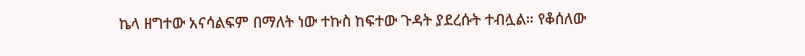ኬላ ዘግተው አናሳልፍም በማለት ነው ተኩስ ከፍተው ጉዳት ያደረሱት ተብሏል። የቆሰለው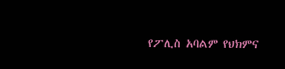የፖሊስ አባልም የህክምና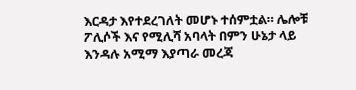እርዳታ እየተደረገለት መሆኑ ተሰምቷል። ሌሎቹ ፖሊሶች እና የሚሊሻ አባላት በምን ሁኔታ ላይ እንዳሉ አሚማ እያጣራ መረጃ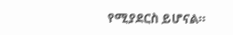የሚያደርስ ይሆናል።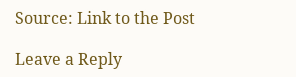Source: Link to the Post

Leave a Reply